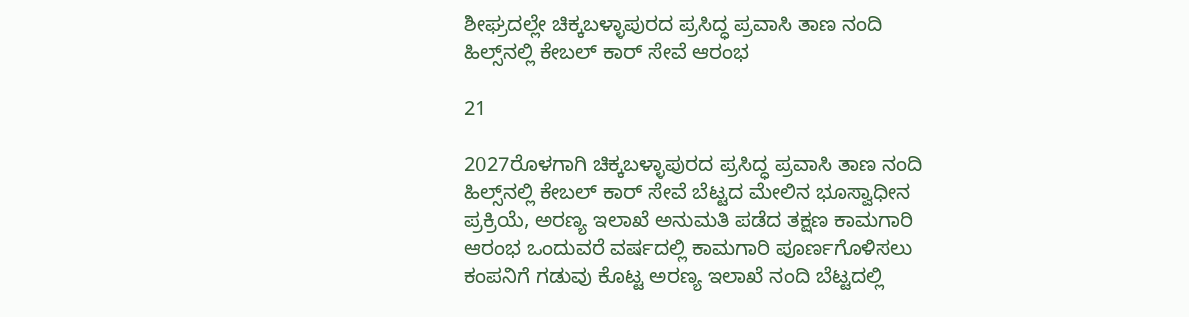ಶೀಘ್ರದಲ್ಲೇ ಚಿಕ್ಕಬಳ್ಳಾಪುರದ ಪ್ರಸಿದ್ಧ ಪ್ರವಾಸಿ ತಾಣ ನಂದಿ ಹಿಲ್ಸ್‌ನಲ್ಲಿ ಕೇಬಲ್ ಕಾರ್ ಸೇವೆ ಆರಂಭ

21

2027ರೊಳಗಾಗಿ ಚಿಕ್ಕಬಳ್ಳಾಪುರದ ಪ್ರಸಿದ್ಧ ಪ್ರವಾಸಿ ತಾಣ ನಂದಿ ಹಿಲ್ಸ್‌ನಲ್ಲಿ ಕೇಬಲ್ ಕಾರ್ ಸೇವೆ ಬೆಟ್ಟದ ಮೇಲಿನ ಭೂಸ್ವಾಧೀನ ಪ್ರಕ್ರಿಯೆ, ಅರಣ್ಯ ಇಲಾಖೆ ಅನುಮತಿ ಪಡೆದ ತಕ್ಷಣ ಕಾಮಗಾರಿ ಆರಂಭ ಒಂದುವರೆ ವರ್ಷದಲ್ಲಿ ಕಾಮಗಾರಿ ಪೂರ್ಣಗೊಳಿಸಲು ಕಂಪನಿಗೆ ಗಡುವು ಕೊಟ್ಟ ಅರಣ್ಯ ಇಲಾಖೆ ನಂದಿ ಬೆಟ್ಟದಲ್ಲಿ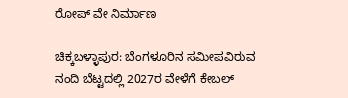ರೋಪ್‌ ವೇ ನಿರ್ಮಾಣ

ಚಿಕ್ಕಬಳ್ಳಾಪುರ: ಬೆಂಗಳೂರಿನ ಸಮೀಪವಿರುವ ನಂದಿ ಬೆಟ್ಟದಲ್ಲಿ 2027ರ ವೇಳೆಗೆ ಕೇಬಲ್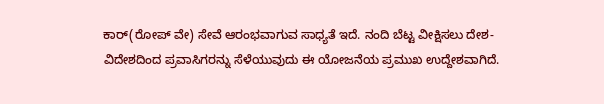ಕಾರ್(ರೋಪ್‌ ವೇ) ಸೇವೆ ಆರಂಭವಾಗುವ ಸಾಧ್ಯತೆ ಇದೆ. ನಂದಿ ಬೆಟ್ಟ ವೀಕ್ಷಿಸಲು ದೇಶ-ವಿದೇಶದಿಂದ ಪ್ರವಾಸಿಗರನ್ನು ಸೆಳೆಯುವುದು ಈ ಯೋಜನೆಯ ಪ್ರಮುಖ ಉದ್ದೇಶವಾಗಿದೆ.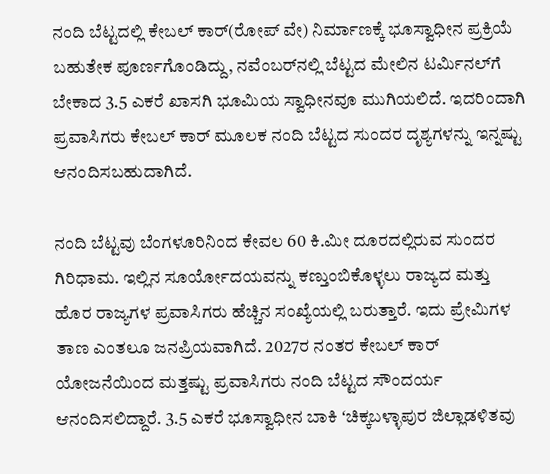ನಂದಿ ಬೆಟ್ಟದಲ್ಲಿ ಕೇಬಲ್‌ ಕಾರ್‌(ರೋಪ್‌ ವೇ) ನಿರ್ಮಾಣಕ್ಕೆ ಭೂಸ್ವಾಧೀನ ಪ್ರಕ್ರಿಯೆ ಬಹುತೇಕ ಪೂರ್ಣಗೊಂಡಿದ್ದು, ನವೆಂಬರ್‌ನಲ್ಲಿ ಬೆಟ್ಟದ ಮೇಲಿನ ಟರ್ಮಿನಲ್‌ಗೆ ಬೇಕಾದ 3.5 ಎಕರೆ ಖಾಸಗಿ ಭೂಮಿಯ ಸ್ವಾಧೀನವೂ ಮುಗಿಯಲಿದೆ. ಇದರಿಂದಾಗಿ ಪ್ರವಾಸಿಗರು ಕೇಬಲ್ ಕಾರ್ ಮೂಲಕ ನಂದಿ ಬೆಟ್ಟದ ಸುಂದರ ದೃಶ್ಯಗಳನ್ನು ಇನ್ನಷ್ಟು ಆನಂದಿಸಬಹುದಾಗಿದೆ.

ನಂದಿ ಬೆಟ್ಟವು ಬೆಂಗಳೂರಿನಿಂದ ಕೇವಲ 60 ಕಿ.ಮೀ ದೂರದಲ್ಲಿರುವ ಸುಂದರ ಗಿರಿಧಾಮ. ಇಲ್ಲಿನ ಸೂರ್ಯೋದಯವನ್ನು ಕಣ್ತುಂಬಿಕೊಳ್ಳಲು ರಾಜ್ಯದ ಮತ್ತು ಹೊರ ರಾಜ್ಯಗಳ ಪ್ರವಾಸಿಗರು ಹೆಚ್ಚಿನ ಸಂಖ್ಯೆಯಲ್ಲಿ ಬರುತ್ತಾರೆ. ಇದು ಪ್ರೇಮಿಗಳ ತಾಣ ಎಂತಲೂ ಜನಪ್ರಿಯವಾಗಿದೆ. 2027ರ ನಂತರ ಕೇಬಲ್‌ ಕಾರ್‌ ಯೋಜನೆಯಿಂದ ಮತ್ತಷ್ಟು ಪ್ರವಾಸಿಗರು ನಂದಿ ಬೆಟ್ಟದ ಸೌಂದರ್ಯ ಆನಂದಿಸಲಿದ್ದಾರೆ. 3.5 ಎಕರೆ ಭೂಸ್ವಾಧೀನ ಬಾಕಿ ʻಚಿಕ್ಕಬಳ್ಳಾಪುರ ಜಿಲ್ಲಾಡಳಿತವು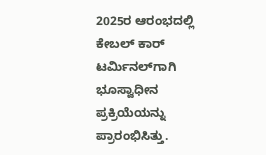2025ರ ಆರಂಭದಲ್ಲಿ ಕೇಬಲ್ ಕಾರ್ ಟರ್ಮಿನಲ್‌ಗಾಗಿ ಭೂಸ್ವಾಧೀನ ಪ್ರಕ್ರಿಯೆಯನ್ನು ಪ್ರಾರಂಭಿಸಿತ್ತು.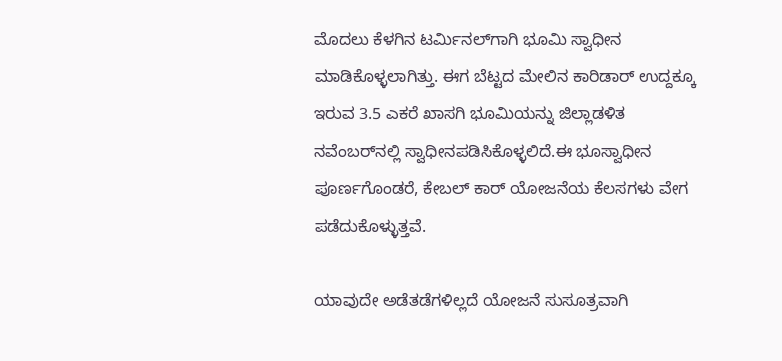ಮೊದಲು ಕೆಳಗಿನ ಟರ್ಮಿನಲ್‌ಗಾಗಿ ಭೂಮಿ ಸ್ವಾಧೀನ ಮಾಡಿಕೊಳ್ಳಲಾಗಿತ್ತು. ಈಗ ಬೆಟ್ಟದ ಮೇಲಿನ ಕಾರಿಡಾರ್‌ ಉದ್ದಕ್ಕೂ ಇರುವ 3.5 ಎಕರೆ ಖಾಸಗಿ ಭೂಮಿಯನ್ನು ಜಿಲ್ಲಾಡಳಿತ ನವೆಂಬರ್‌ನಲ್ಲಿ ಸ್ವಾಧೀನಪಡಿಸಿಕೊಳ್ಳಲಿದೆ.ಈ ಭೂಸ್ವಾಧೀನ ಪೂರ್ಣಗೊಂಡರೆ, ಕೇಬಲ್ ಕಾರ್ ಯೋಜನೆಯ ಕೆಲಸಗಳು ವೇಗ ಪಡೆದುಕೊಳ್ಳುತ್ತವೆ.

ಯಾವುದೇ ಅಡೆತಡೆಗಳಿಲ್ಲದೆ ಯೋಜನೆ ಸುಸೂತ್ರವಾಗಿ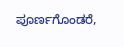ಪೂರ್ಣಗೊಂಡರೆ,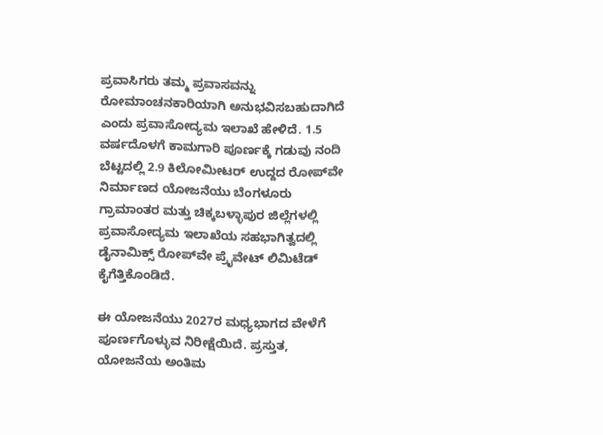ಪ್ರವಾಸಿಗರು ತಮ್ಮ ಪ್ರವಾಸವನ್ನು ರೋಮಾಂಚನಕಾರಿಯಾಗಿ ಅನುಭವಿಸಬಹುದಾಗಿದೆ ಎಂದು ಪ್ರವಾಸೋದ್ಯಮ ಇಲಾಖೆ ಹೇಳಿದೆ. 1.5 ವರ್ಷದೊಳಗೆ ಕಾಮಗಾರಿ ಪೂರ್ಣಕ್ಕೆ ಗಡುವು ನಂದಿ ಬೆಟ್ಟದಲ್ಲಿ 2.9 ಕಿಲೋಮೀಟರ್ ಉದ್ದದ ರೋಪ್‌ವೇ ನಿರ್ಮಾಣದ ಯೋಜನೆಯು ಬೆಂಗಳೂರು ಗ್ರಾಮಾಂತರ ಮತ್ತು ಚಿಕ್ಕಬಳ್ಳಾಪುರ ಜಿಲ್ಲೆಗಳಲ್ಲಿ ಪ್ರವಾಸೋದ್ಯಮ ಇಲಾಖೆಯ ಸಹಭಾಗಿತ್ವದಲ್ಲಿ ಡೈನಾಮಿಕ್ಸ್ ರೋಪ್‌ವೇ ಪ್ರೈವೇಟ್ ಲಿಮಿಟೆಡ್ ಕೈಗೆತ್ತಿಕೊಂಡಿದೆ.

ಈ ಯೋಜನೆಯು 2027ರ ಮಧ್ಯಭಾಗದ ವೇಳೆಗೆ ಪೂರ್ಣಗೊಳ್ಳುವ ನಿರೀಕ್ಷೆಯಿದೆ. ಪ್ರಸ್ತುತ, ಯೋಜನೆಯ ಅಂತಿಮ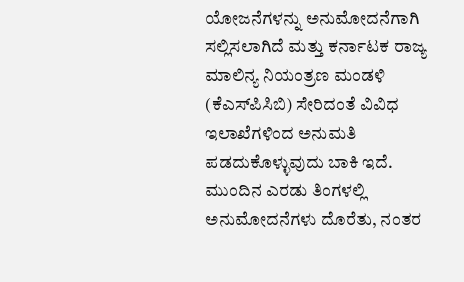ಯೋಜನೆಗಳನ್ನು ಅನುಮೋದನೆಗಾಗಿ ಸಲ್ಲಿಸಲಾಗಿದೆ ಮತ್ತು ಕರ್ನಾಟಕ ರಾಜ್ಯ ಮಾಲಿನ್ಯ ನಿಯಂತ್ರಣ ಮಂಡಳಿ (ಕೆಎಸ್‌ಪಿಸಿಬಿ) ಸೇರಿದಂತೆ ವಿವಿಧ ಇಲಾಖೆಗಳಿಂದ ಅನುಮತಿ ಪಡದುಕೊಳ್ಳುವುದು ಬಾಕಿ ಇದೆ. ಮುಂದಿನ ಎರಡು ತಿಂಗಳಲ್ಲಿ ಅನುಮೋದನೆಗಳು ದೊರೆತು, ನಂತರ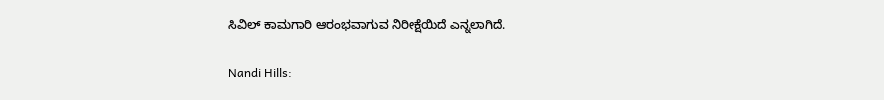ಸಿವಿಲ್ ಕಾಮಗಾರಿ ಆರಂಭವಾಗುವ ನಿರೀಕ್ಷೆಯಿದೆ ಎನ್ನಲಾಗಿದೆ.

Nandi Hills: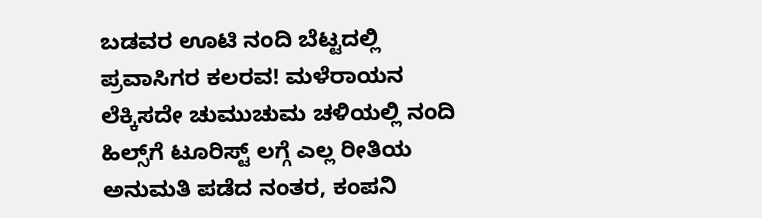ಬಡವರ ಊಟಿ ನಂದಿ ಬೆಟ್ಟದಲ್ಲಿ ಪ್ರವಾಸಿಗರ ಕಲರವ! ಮಳೆರಾಯನ ಲೆಕ್ಕಿಸದೇ ಚುಮುಚುಮ ಚಳಿಯಲ್ಲಿ ನಂದಿ ಹಿಲ್ಸ್‌ಗೆ ಟೂರಿಸ್ಟ್‌ ಲಗ್ಗೆ ಎಲ್ಲ ರೀತಿಯ ಅನುಮತಿ ಪಡೆದ ನಂತರ, ಕಂಪನಿ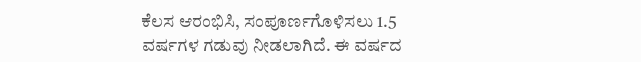ಕೆಲಸ ಆರಂಭಿಸಿ, ಸಂಪೂರ್ಣಗೊಳಿಸಲು 1.5 ವರ್ಷಗಳ ಗಡುವು ನೀಡಲಾಗಿದೆ. ಈ ವರ್ಷದ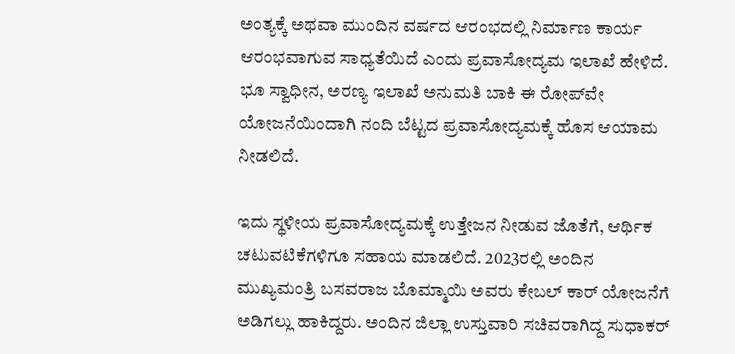ಅಂತ್ಯಕ್ಕೆ ಅಥವಾ ಮುಂದಿನ ವರ್ಷದ ಆರಂಭದಲ್ಲಿ ನಿರ್ಮಾಣ ಕಾರ್ಯ ಆರಂಭವಾಗುವ ಸಾಧ್ಯತೆಯಿದೆ ಎಂದು ಪ್ರವಾಸೋದ್ಯಮ ಇಲಾಖೆ ಹೇಳಿದೆ. ಭೂ ಸ್ವಾಧೀನ, ಅರಣ್ಯ ಇಲಾಖೆ ಅನುಮತಿ ಬಾಕಿ ಈ ರೋಪ್‌ವೇ ಯೋಜನೆಯಿಂದಾಗಿ ನಂದಿ ಬೆಟ್ಟದ ಪ್ರವಾಸೋದ್ಯಮಕ್ಕೆ ಹೊಸ ಆಯಾಮ ನೀಡಲಿದೆ.

ಇದು ಸ್ಥಳೀಯ ಪ್ರವಾಸೋದ್ಯಮಕ್ಕೆ ಉತ್ತೇಜನ ನೀಡುವ ಜೊತೆಗೆ, ಆರ್ಥಿಕ ಚಟುವಟಿಕೆಗಳಿಗೂ ಸಹಾಯ ಮಾಡಲಿದೆ. 2023ರಲ್ಲಿ ಅಂದಿನ ಮುಖ್ಯಮಂತ್ರಿ ಬಸವರಾಜ ಬೊಮ್ಮಾಯಿ ಅವರು ಕೇಬಲ್‌ ಕಾರ್‌ ಯೋಜನೆಗೆ ಅಡಿಗಲ್ಲು ಹಾಕಿದ್ದರು. ಅಂದಿನ ಜಿಲ್ಲಾ ಉಸ್ತುವಾರಿ ಸಚಿವರಾಗಿದ್ದ ಸುಧಾಕರ್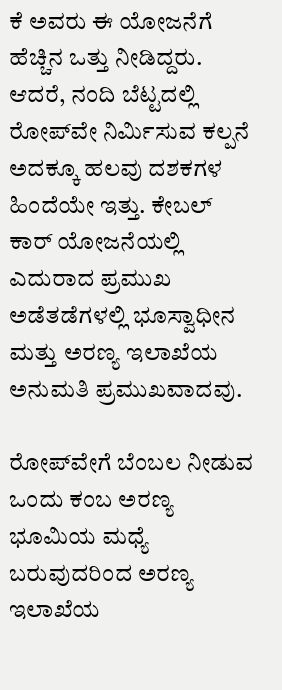ಕೆ ಅವರು ಈ ಯೋಜನೆಗೆ ಹೆಚ್ಚಿನ ಒತ್ತು ನೀಡಿದ್ದರು. ಆದರೆ, ನಂದಿ ಬೆಟ್ಟದಲ್ಲಿ ರೋಪ್‌ವೇ ನಿರ್ಮಿಸುವ ಕಲ್ಪನೆ ಅದಕ್ಕೂ ಹಲವು ದಶಕಗಳ ಹಿಂದೆಯೇ ಇತ್ತು. ಕೇಬಲ್‌ ಕಾರ್‌ ಯೋಜನೆಯಲ್ಲಿ ಎದುರಾದ ಪ್ರಮುಖ ಅಡೆತಡೆಗಳಲ್ಲಿ ಭೂಸ್ವಾಧೀನ ಮತ್ತು ಅರಣ್ಯ ಇಲಾಖೆಯ ಅನುಮತಿ ಪ್ರಮುಖವಾದವು.

ರೋಪ್‌ವೇಗೆ ಬೆಂಬಲ ನೀಡುವ ಒಂದು ಕಂಬ ಅರಣ್ಯ ಭೂಮಿಯ ಮಧ್ಯೆ ಬರುವುದರಿಂದ ಅರಣ್ಯ ಇಲಾಖೆಯ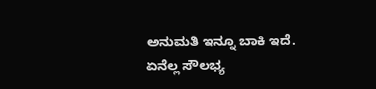ಅನುಮತಿ ಇನ್ನೂ ಬಾಕಿ ಇದೆ. ಏನೆಲ್ಲ ಸೌಲಭ್ಯ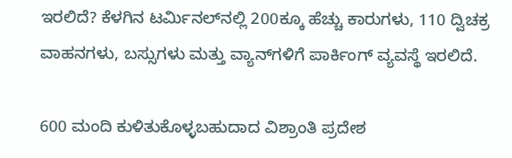ಇರಲಿದೆ? ಕೆಳಗಿನ ಟರ್ಮಿನಲ್‌ನಲ್ಲಿ 200ಕ್ಕೂ ಹೆಚ್ಚು ಕಾರುಗಳು, 110 ದ್ವಿಚಕ್ರ ವಾಹನಗಳು, ಬಸ್ಸುಗಳು ಮತ್ತು ವ್ಯಾನ್‌ಗಳಿಗೆ ಪಾರ್ಕಿಂಗ್ ವ್ಯವಸ್ಥೆ ಇರಲಿದೆ.

600 ಮಂದಿ ಕುಳಿತುಕೊಳ್ಳಬಹುದಾದ ವಿಶ್ರಾಂತಿ ಪ್ರದೇಶ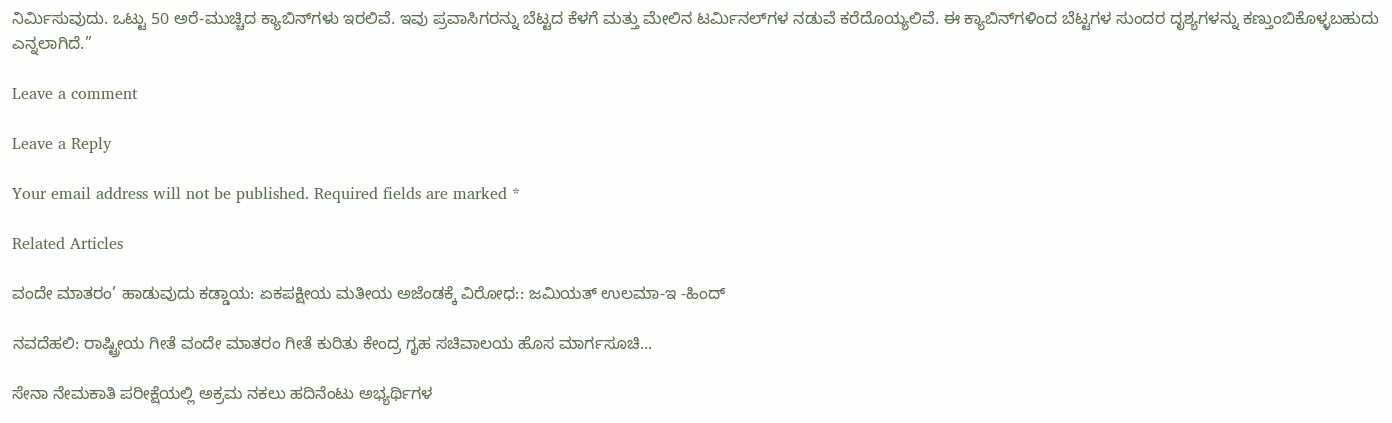ನಿರ್ಮಿಸುವುದು. ಒಟ್ಟು 50 ಅರೆ-ಮುಚ್ಚಿದ ಕ್ಯಾಬಿನ್‌ಗಳು ಇರಲಿವೆ. ಇವು ಪ್ರವಾಸಿಗರನ್ನು ಬೆಟ್ಟದ ಕೆಳಗೆ ಮತ್ತು ಮೇಲಿನ ಟರ್ಮಿನಲ್‌ಗಳ ನಡುವೆ ಕರೆದೊಯ್ಯಲಿವೆ. ಈ ಕ್ಯಾಬಿನ್‌ಗಳಿಂದ ಬೆಟ್ಟಗಳ ಸುಂದರ ದೃಶ್ಯಗಳನ್ನು ಕಣ್ತುಂಬಿಕೊಳ್ಳಬಹುದು ಎನ್ನಲಾಗಿದೆ.”

Leave a comment

Leave a Reply

Your email address will not be published. Required fields are marked *

Related Articles

ವಂದೇ ಮಾತರಂ’ ಹಾಡುವುದು ಕಡ್ಡಾಯ: ಏಕಪಕ್ಷೀಯ ಮತೀಯ ಅಜೆಂಡಕ್ಕೆ ವಿರೋಧ:: ಜಮಿಯತ್ ಉಲಮಾ-ಇ -ಹಿಂದ್

ನವದೆಹಲಿ: ರಾಷ್ಟ್ರೀಯ ಗೀತೆ ವಂದೇ ಮಾತರಂ ಗೀತೆ ಕುರಿತು ಕೇಂದ್ರ ಗೃಹ ಸಚಿವಾಲಯ ಹೊಸ ಮಾರ್ಗಸೂಚಿ...

ಸೇನಾ ನೇಮಕಾತಿ ಪರೀಕ್ಷೆಯಲ್ಲಿ ಅಕ್ರಮ ನಕಲು ಹದಿನೆಂಟು ಅಭ್ಯರ್ಥಿಗಳ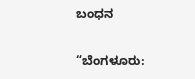ಬಂಧನ

“ಬೆಂಗಳೂರು: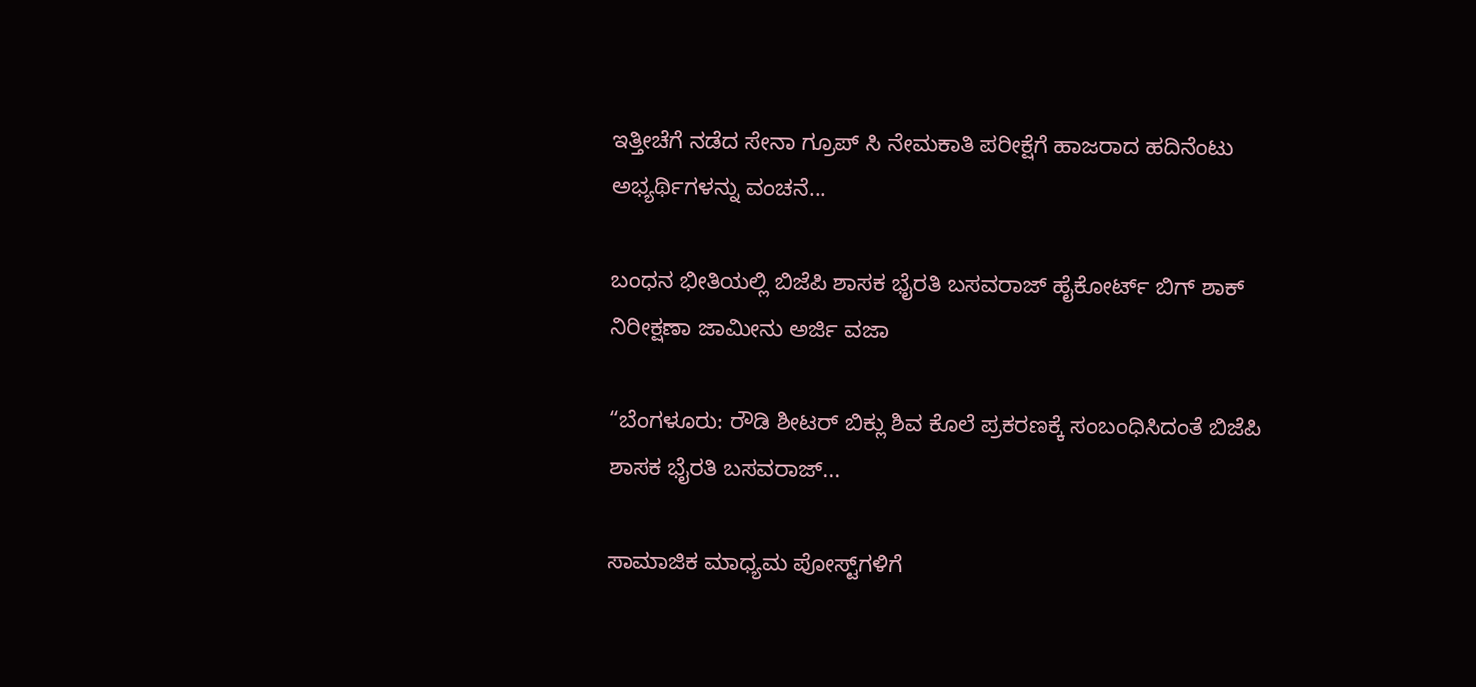ಇತ್ತೀಚೆಗೆ ನಡೆದ ಸೇನಾ ಗ್ರೂಪ್ ಸಿ ನೇಮಕಾತಿ ಪರೀಕ್ಷೆಗೆ ಹಾಜರಾದ ಹದಿನೆಂಟು ಅಭ್ಯರ್ಥಿಗಳನ್ನು ವಂಚನೆ...

ಬಂಧನ ಭೀತಿಯಲ್ಲಿ ಬಿಜೆಪಿ ಶಾಸಕ ಭೈರತಿ ಬಸವರಾಜ್ ಹೈಕೋರ್ಟ್ ಬಿಗ್ ಶಾಕ್  ನಿರೀಕ್ಷಣಾ ಜಾಮೀನು ಅರ್ಜಿ ವಜಾ

“ಬೆಂಗಳೂರು: ರೌಡಿ ಶೀಟರ್ ಬಿಕ್ಲು ಶಿವ ಕೊಲೆ ಪ್ರಕರಣಕ್ಕೆ ಸಂಬಂಧಿಸಿದಂತೆ ಬಿಜೆಪಿ ಶಾಸಕ ಭೈರತಿ ಬಸವರಾಜ್...

ಸಾಮಾಜಿಕ ಮಾಧ್ಯಮ ಪೋಸ್ಟ್‌ಗಳಿಗೆ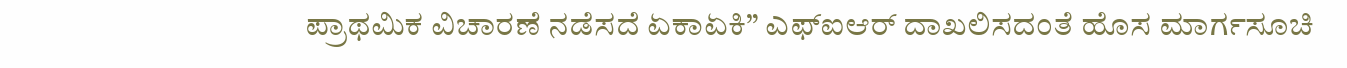ಪ್ರಾಥಮಿಕ ವಿಚಾರಣೆ ನಡೆಸದೆ ಏಕಾಏಕಿ” ಎಫ್‌ಐಆರ್‌ ದಾಖಲಿಸದಂತೆ ಹೊಸ ಮಾರ್ಗಸೂಚಿ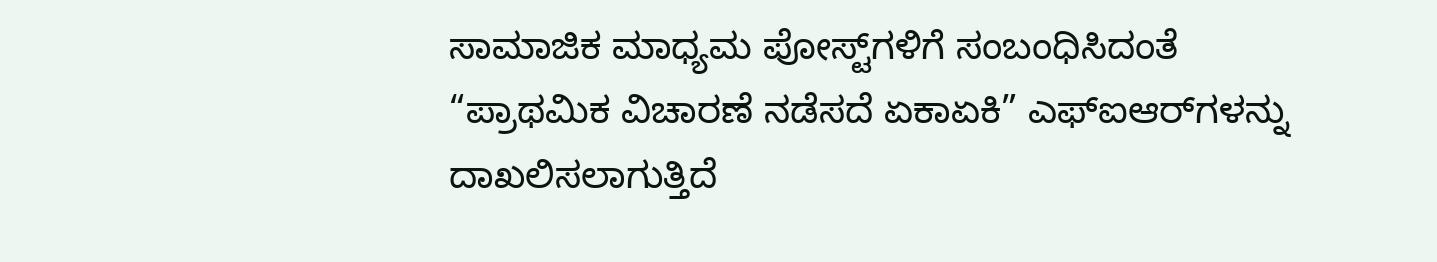ಸಾಮಾಜಿಕ ಮಾಧ್ಯಮ ಪೋಸ್ಟ್‌ಗಳಿಗೆ ಸಂಬಂಧಿಸಿದಂತೆ “ಪ್ರಾಥಮಿಕ ವಿಚಾರಣೆ ನಡೆಸದೆ ಏಕಾಏಕಿ” ಎಫ್‌ಐಆರ್‌ಗಳನ್ನು ದಾಖಲಿಸಲಾಗುತ್ತಿದೆ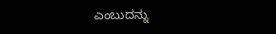ಎಂಬುದನ್ನು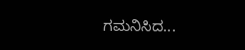ಗಮನಿಸಿದ...